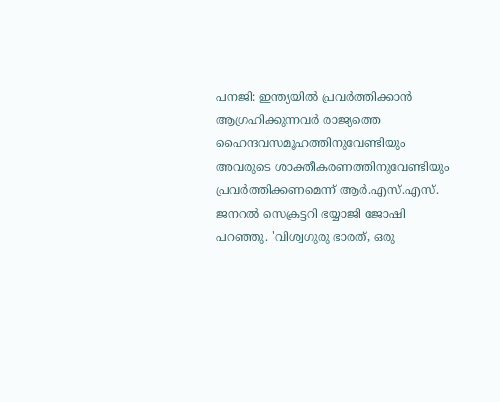പനജി: ഇന്ത്യയിൽ പ്രവർത്തിക്കാൻ ആഗ്രഹിക്കുന്നവർ രാജ്യത്തെ ഹൈന്ദവസമൂഹത്തിനുവേണ്ടിയും അവരുടെ ശാക്തീകരണത്തിനുവേണ്ടിയും പ്രവർത്തിക്കണമെന്ന് ആർ.എസ്.എസ്. ജനറൽ സെക്രട്ടറി ഭയ്യാജി ജോഷി പറഞ്ഞു. 'വിശ്വഗുരു ഭാരത്, ഒരു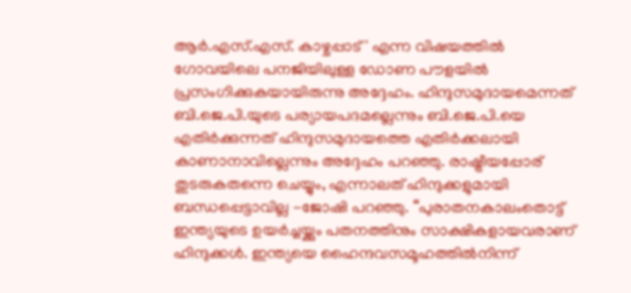ആർ.എസ്.എസ്. കാഴ്ചപ്പാട്' എന്ന വിഷയത്തിൽ ഗോവയിലെ പനജിയിലുള്ള ഡോണ പൗളയിൽ പ്രസംഗിക്കുകയായിരുന്നു അദ്ദേഹം. ഹിന്ദുസമുദായമെന്നത് ബി.ജെ.പി.യുടെ പര്യായപദമല്ലെന്നും ബി.ജെ.പി.യെ എതിർക്കുന്നത് ഹിന്ദുസമുദായത്തെ എതിർക്കലായി കാണാനാവില്ലെന്നും അദ്ദേഹം പറഞ്ഞു. രാഷ്ട്രീയപ്പോര് തുടരുകതന്നെ ചെയ്യും, എന്നാലത് ഹിന്ദുക്കളുമായി ബന്ധപ്പെട്ടാവില്ല -ജോഷി പറഞ്ഞു. “പുരാതനകാലംതൊട്ട് ഇന്ത്യയുടെ ഉയർച്ചയ്ക്കും പതനത്തിനും സാക്ഷികളായവരാണ് ഹിന്ദുക്കൾ. ഇന്ത്യയെ ഹൈന്ദവസമൂഹത്തിൽനിന്ന്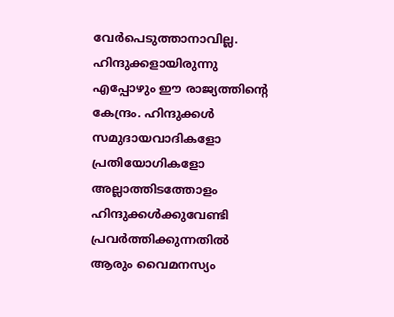വേർപെടുത്താനാവില്ല. ഹിന്ദുക്കളായിരുന്നു എപ്പോഴും ഈ രാജ്യത്തിന്റെ കേന്ദ്രം. ഹിന്ദുക്കൾ സമുദായവാദികളോ പ്രതിയോഗികളോ അല്ലാത്തിടത്തോളം ഹിന്ദുക്കൾക്കുവേണ്ടി പ്രവർത്തിക്കുന്നതിൽ ആരും വൈമനസ്യം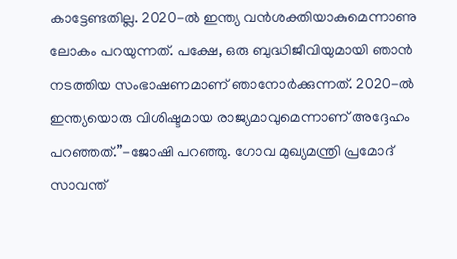കാട്ടേണ്ടതില്ല. 2020-ൽ ഇന്ത്യ വൻശക്തിയാകുമെന്നാണു ലോകം പറയുന്നത്. പക്ഷേ, ഒരു ബുദ്ധിജീവിയുമായി ഞാൻ നടത്തിയ സംഭാഷണമാണ് ഞാനോർക്കുന്നത്. 2020-ൽ ഇന്ത്യയൊരു വിശിഷ്ടമായ രാജ്യമാവുമെന്നാണ് അദ്ദേഹം പറഞ്ഞത്.”-ജോഷി പറഞ്ഞു. ഗോവ മുഖ്യമന്ത്രി പ്രമോദ് സാവന്ത്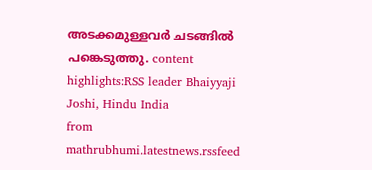അടക്കമുള്ളവർ ചടങ്ങിൽ പങ്കെടുത്തു. content highlights:RSS leader Bhaiyyaji Joshi, Hindu India
from mathrubhumi.latestnews.rssfeed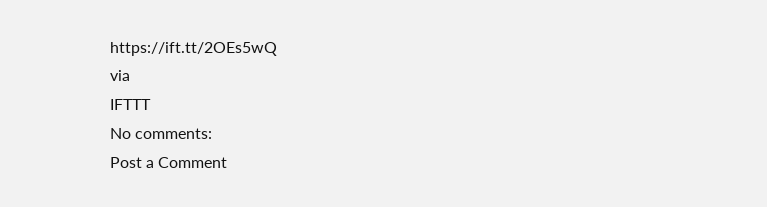https://ift.tt/2OEs5wQ
via
IFTTT
No comments:
Post a Comment